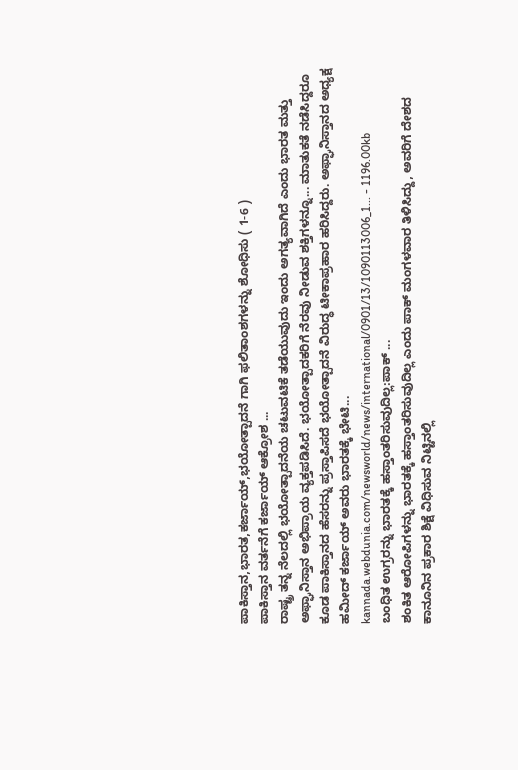ಪಾಕಿಸ್ತಾನ,ಭಾರತ,ಕರ್ಜಾಯ್,ಭಯೋತ್ಪಾದನೆ ಗಾಗಿ ಫಲಿತಾಂಶಗಳನ್ನು ಶೋಧಿಸು ( 1-6 )
ಪಾಕಿಸ್ತಾನ ವರ್ತನೆಗೆ ಕರ್ಜಾಯ್ ಆಕ್ರೋಶ ...
ರಾಷ್ಟ್ರ ತನ್ನ ನೆಲದಲ್ಲಿ ಭಯೋತ್ಪಾದನೆಯ ಚಟುವಟಿಕೆ ತಡೆಯುವುದು ಇಂದು ಅಗತ್ಯವಾಗಿದೆ ಎಂದು ಭಾರತ ಮತ್ತು ಅಫ್ಘಾನಿಸ್ತಾನ ಅಭಿಪ್ರಾಯ ವ್ಯಕ್ತಪಡಿಸಿದೆ. ಭಯೋತ್ಪಾದಕರಿಗೆ ನೆರವು ನೀಡುವ ಶಕ್ತಿಗಳನ್ನೂ... ಮಾತುಕತೆ ನಡೆಸಿದ್ದರೂ ಕೂಡ ಪಾಕಿಸ್ತಾನದ ಹೆಸರನ್ನು ಪ್ರಸ್ತಾಪಿಸದೆ ಭಯೋತ್ಪಾದನೆ ವಿರುದ್ಧ ಟೀಕಾಪ್ರಹಾರ ಹರಿಸಿದ್ದರು. ಅಫ್ಘಾನಿಸ್ತಾನದ ಅಧ್ಯಕ್ಷ ಹಮೀದ್ ಕರ್ಜಾಯ್ ಅವರು ಭಾರತಕ್ಕೆ ಭೇಟಿ...
kannada.webdunia.com/newsworld/news/international/0901/13/1090113006_1... - 1196.00kb
ಬಂಧಿತ ಉಗ್ರರನ್ನು ಭಾರತಕ್ಕೆ ಹಸ್ತಾಂತರಿಸುವುದಿಲ್ಲ:ಪಾಕ್ ...
ಶಂಕಿತ ಆರೋಪಿಗಳನ್ನು ಭಾರತಕ್ಕೆ ಹಸ್ತಾಂತರಿಸುವುದಿಲ್ಲ ಎಂದು ಪಾಕ್ ಮಂಗಳವಾರ ತಿಳಿಸಿದ್ದು, ಅವರಿಗೆ ದೇಶದ ಕಾನೂನಿನ ಪ್ರಕಾರ ಶಿಕ್ಷೆ ವಿಧಿಸುವ ನಿಟ್ಟಿನಲ್ಲಿ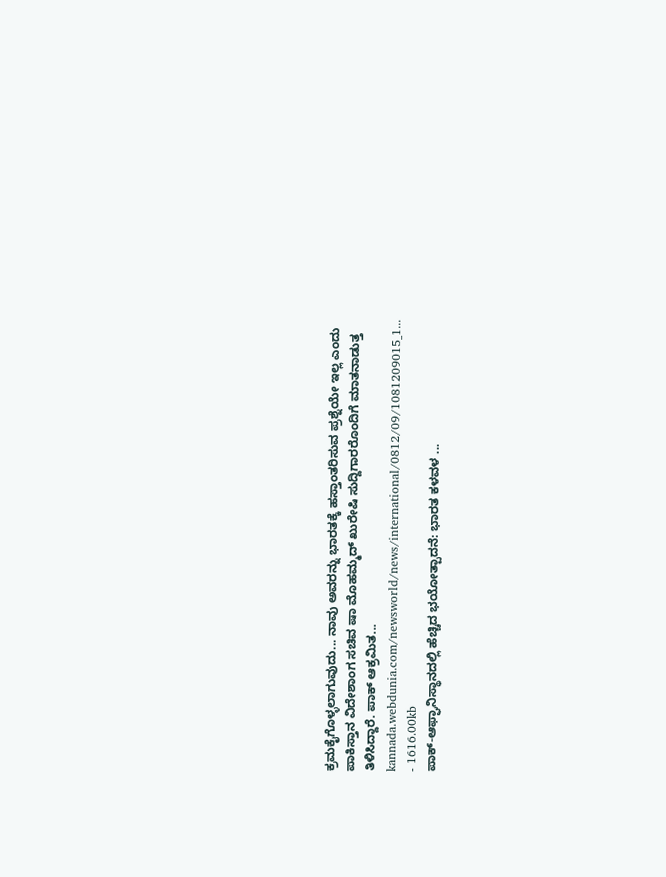ಕ್ರಮಕೈಗೊಳ್ಳಲಾಗುವುದು... ನಾವು ಅವರನ್ನು ಭಾರತಕ್ಕೆ ಹಸ್ತಾಂತರಿಸುವ ಪ್ರಶ್ನೆಯೇ ಇಲ್ಲ ಎಂದು ಪಾಕಿಸ್ತಾನ ವಿದೇಶಾಂಗ ಸಚಿವ ಷಾ ಮೊಹಮ್ಮದ್ ಖುರೇಷಿ ಸುದ್ದಿಗಾರರೊಂದಿಗೆ ಮಾತನಾಡುತ್ತ ತಿಳಿಸಿದ್ದಾರೆ. ಪಾಕ್ ಆಕ್ರಮಿತ...
kannada.webdunia.com/newsworld/news/international/0812/09/1081209015_1... - 1616.00kb
ಪಾಕ್‌-ಆಫ್ಘಾನಿಸ್ಥಾನದಲ್ಲಿ ಹೆಚ್ಚಿದ ಭಯೋತ್ಪಾದನೆ: ಭಾರತ ಕಳವಳ ...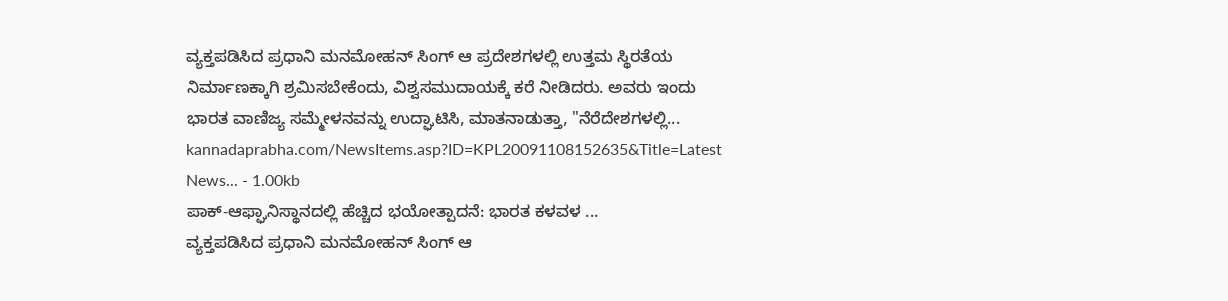ವ್ಯಕ್ತಪಡಿಸಿದ ಪ್ರಧಾನಿ ಮನಮೋಹನ್‌ ಸಿಂಗ್‌ ಆ ಪ್ರದೇಶಗಳಲ್ಲಿ ಉತ್ತಮ ಸ್ಥಿರತೆಯ ನಿರ್ಮಾಣಕ್ಕಾಗಿ ಶ್ರಮಿಸಬೇಕೆಂದು, ವಿಶ್ವಸಮುದಾಯಕ್ಕೆ ಕರೆ ನೀಡಿದರು. ಅವರು ಇಂದು ಭಾರತ ವಾಣಿಜ್ಯ ಸಮ್ಮೇಳನವನ್ನು ಉದ್ಘಾಟಿಸಿ, ಮಾತನಾಡುತ್ತಾ, "ನೆರೆದೇಶಗಳಲ್ಲಿ...
kannadaprabha.com/NewsItems.asp?ID=KPL20091108152635&Title=Latest News... - 1.00kb
ಪಾಕ್‌-ಆಫ್ಘಾನಿಸ್ಥಾನದಲ್ಲಿ ಹೆಚ್ಚಿದ ಭಯೋತ್ಪಾದನೆ: ಭಾರತ ಕಳವಳ ...
ವ್ಯಕ್ತಪಡಿಸಿದ ಪ್ರಧಾನಿ ಮನಮೋಹನ್‌ ಸಿಂಗ್‌ ಆ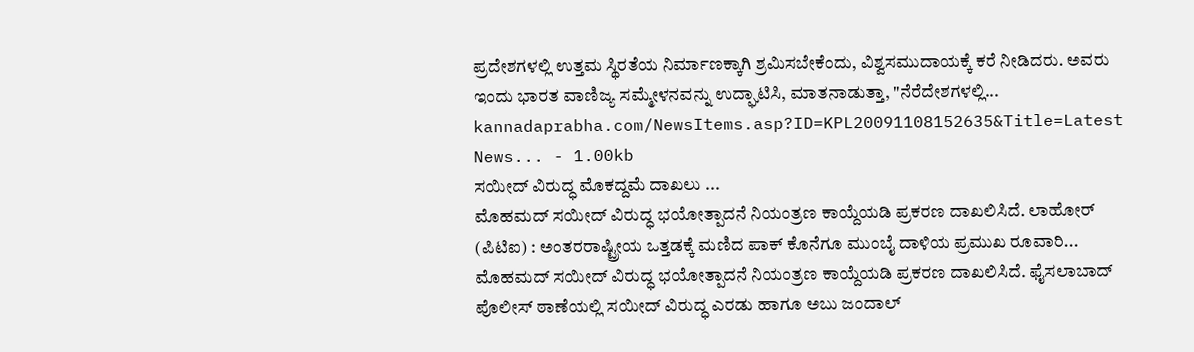ಪ್ರದೇಶಗಳಲ್ಲಿ ಉತ್ತಮ ಸ್ಥಿರತೆಯ ನಿರ್ಮಾಣಕ್ಕಾಗಿ ಶ್ರಮಿಸಬೇಕೆಂದು, ವಿಶ್ವಸಮುದಾಯಕ್ಕೆ ಕರೆ ನೀಡಿದರು. ಅವರು ಇಂದು ಭಾರತ ವಾಣಿಜ್ಯ ಸಮ್ಮೇಳನವನ್ನು ಉದ್ಘಾಟಿಸಿ, ಮಾತನಾಡುತ್ತಾ, "ನೆರೆದೇಶಗಳಲ್ಲಿ...
kannadaprabha.com/NewsItems.asp?ID=KPL20091108152635&Title=Latest News... - 1.00kb
ಸಯೀದ್ ವಿರುದ್ಧ ಮೊಕದ್ದಮೆ ದಾಖಲು ...
ಮೊಹಮದ್ ಸಯೀದ್ ವಿರುದ್ಧ ಭಯೋತ್ಪಾದನೆ ನಿಯಂತ್ರಣ ಕಾಯ್ದೆಯಡಿ ಪ್ರಕರಣ ದಾಖಲಿಸಿದೆ. ಲಾಹೋರ್ (ಪಿಟಿಐ) : ಅಂತರರಾಷ್ಟ್ರೀಯ ಒತ್ತಡಕ್ಕೆ ಮಣಿದ ಪಾಕ್ ಕೊನೆಗೂ ಮುಂಬೈ ದಾಳಿಯ ಪ್ರಮುಖ ರೂವಾರಿ... ಮೊಹಮದ್ ಸಯೀದ್ ವಿರುದ್ಧ ಭಯೋತ್ಪಾದನೆ ನಿಯಂತ್ರಣ ಕಾಯ್ದೆಯಡಿ ಪ್ರಕರಣ ದಾಖಲಿಸಿದೆ. ಫೈಸಲಾಬಾದ್ ಪೊಲೀಸ್ ಠಾಣೆಯಲ್ಲಿ ಸಯೀದ್ ವಿರುದ್ಧ ಎರಡು ಹಾಗೂ ಅಬು ಜಂದಾಲ್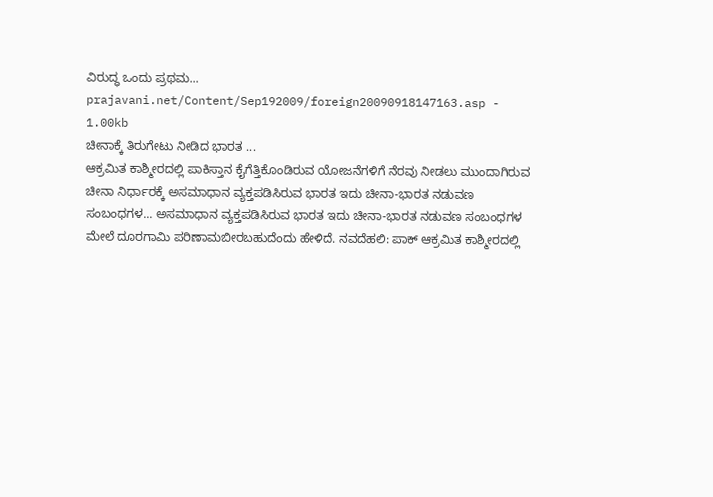ವಿರುದ್ಧ ಒಂದು ಪ್ರಥಮ...
prajavani.net/Content/Sep192009/foreign20090918147163.asp - 1.00kb
ಚೀನಾಕ್ಕೆ ತಿರುಗೇಟು ನೀಡಿದ ಭಾರತ ...
ಆಕ್ರಮಿತ ಕಾಶ್ಮೀರದಲ್ಲಿ ಪಾಕಿಸ್ತಾನ ಕೈಗೆತ್ತಿಕೊಂಡಿರುವ ಯೋಜನೆಗಳಿಗೆ ನೆರವು ನೀಡಲು ಮುಂದಾಗಿರುವ ಚೀನಾ ನಿರ್ಧಾರಕ್ಕೆ ಅಸಮಾಧಾನ ವ್ಯಕ್ತಪಡಿಸಿರುವ ಭಾರತ ಇದು ಚೀನಾ-ಭಾರತ ನಡುವಣ ಸಂಬಂಧಗಳ... ಅಸಮಾಧಾನ ವ್ಯಕ್ತಪಡಿಸಿರುವ ಭಾರತ ಇದು ಚೀನಾ-ಭಾರತ ನಡುವಣ ಸಂಬಂಧಗಳ ಮೇಲೆ ದೂರಗಾಮಿ ಪರಿಣಾಮಬೀರಬಹುದೆಂದು ಹೇಳಿದೆ. ನವದೆಹಲಿ: ಪಾಕ್ ಆಕ್ರಮಿತ ಕಾಶ್ಮೀರದಲ್ಲಿ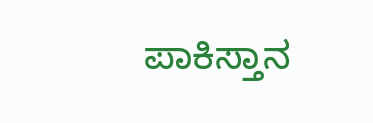ಪಾಕಿಸ್ತಾನ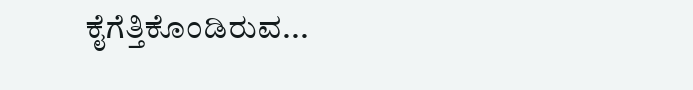ಕೈಗೆತ್ತಿಕೊಂಡಿರುವ...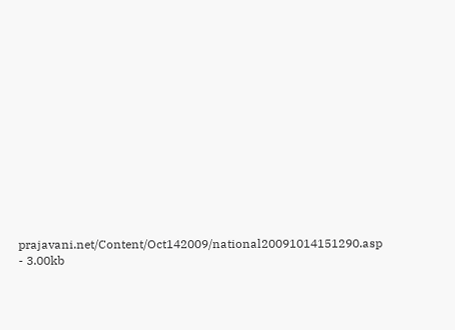prajavani.net/Content/Oct142009/national20091014151290.asp - 3.00kb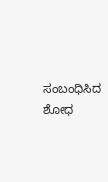ಸಂಬಂಧಿಸಿದ ಶೋಧ